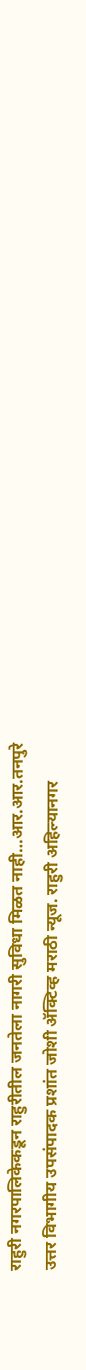राहुरी नगरपालिकेकडून राहुरीतील जनतेला नागरी सुविधा मिळत नाही…आर.आर.तनपुरे
उत्तर विभागीय उपसंपादक प्रशांत जोशी ॲक्टिव्ह मराठी न्यूज. राहुरी अहिल्यानगर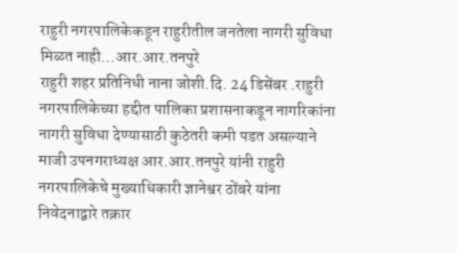राहुरी नगरपालिकेकडून राहुरीतील जनतेला नागरी सुविधा मिळत नाही…आर.आर.तनपुरे
राहुरी शहर प्रतिनिधी नाना जोशी.दि. 24 डिसेंबर .राहुरी नगरपालिकेच्या हद्दीत पालिका प्रशासनाकडून नागरिकांना नागरी सुविधा देण्यासाठी कुठेतरी कमी पडत असल्याने माजी उपनगराध्यक्ष आर.आर.तनपुरे यांनी राहुरी नगरपालिकेचे मुख्याधिकारी ज्ञानेश्वर ठोंबरे यांना निवेदनाद्वारे तक्रार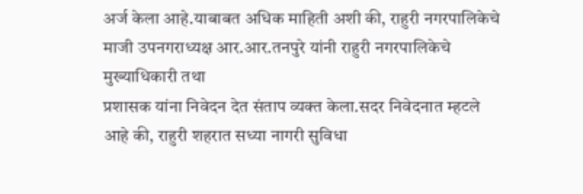अर्ज केला आहे.याबाबत अधिक माहिती अशी की, राहुरी नगरपालिकेचे माजी उपनगराध्यक्ष आर.आर.तनपुरे यांनी राहुरी नगरपालिकेचे मुख्याधिकारी तथा
प्रशासक यांना निवेदन देत संताप व्यक्त केला.सदर निवेदनात म्हटले आहे की, राहुरी शहरात सध्या नागरी सुविधा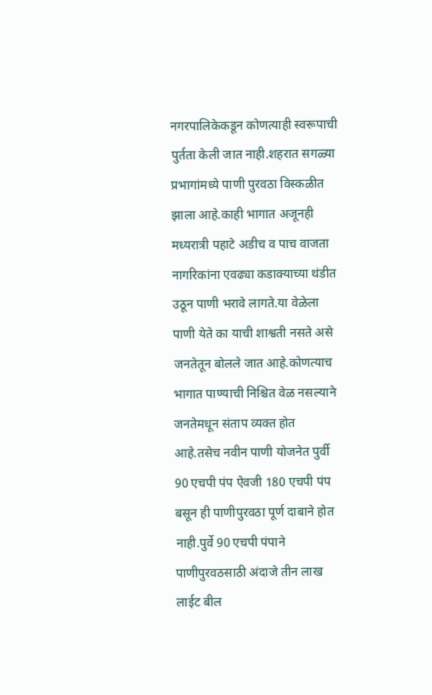नगरपालिकेकडून कोणत्याही स्वरूपाची पुर्तता केली जात नाही.शहरात सगळ्या प्रभागांमध्ये पाणी पुरवठा विस्कळीत झाला आहे.काही भागात अजूनही मध्यरात्री पहाटे अडीच व पाच वाजता नागरिकांना एवढ्या कडाक्याच्या थंडीत उठून पाणी भरावे लागते.या वेळेला पाणी येते का याची शाश्वती नसते असे जनतेतून बोलले जात आहे.कोणत्याच भागात पाण्याची निश्चित वेळ नसल्याने जनतेमधून संताप व्यक्त होत आहे.तसेच नवीन पाणी योजनेत पुर्वी 90 एचपी पंप ऐवजी 180 एचपी पंप बसून ही पाणीपुरवठा पूर्ण दाबाने होत नाही.पुर्वे 90 एचपी पंपाने पाणीपुरवठसाठी अंदाजे तीन लाख लाईट बील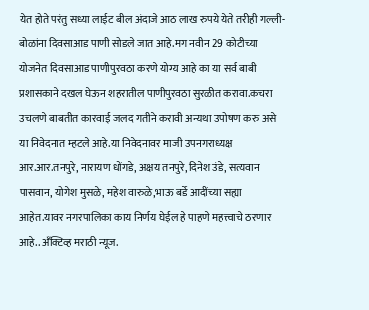येत होते परंतु सध्या लाईट बील अंदाजे आठ लाख रुपये येते तरीही गल्ली-बोळांना दिवसाआड पाणी सोडले जात आहे.मग नवीन 29 कोटीच्या योजनेत दिवसाआड पाणीपुरवठा करणे योग्य आहे का या सर्व बाबी प्रशासकाने दखल घेऊन शहरातील पाणीपुरवठा सुरळीत करावा.कचरा उचलणे बाबतीत कारवाई जलद गतीने करावी अन्यथा उपोषण करु असे या निवेदनात म्हटले आहे.या निवेदनावर माजी उपनगराध्यक्ष आर.आर.तनपुरे, नारायण धोंगडे, अक्षय तनपुरे, दिनेश उंडे, सत्यवान पासवान, योगेश मुसळे, महेश वारुळे,भाऊ बर्डे आदींच्या सह्या आहेत.यावर नगरपालिका काय निर्णय घेईल हे पाहणे महत्त्वाचे ठरणार आहे.. अँक्टिव्ह मराठी न्यूज.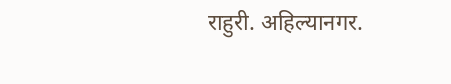राहुरी. अहिल्यानगर.